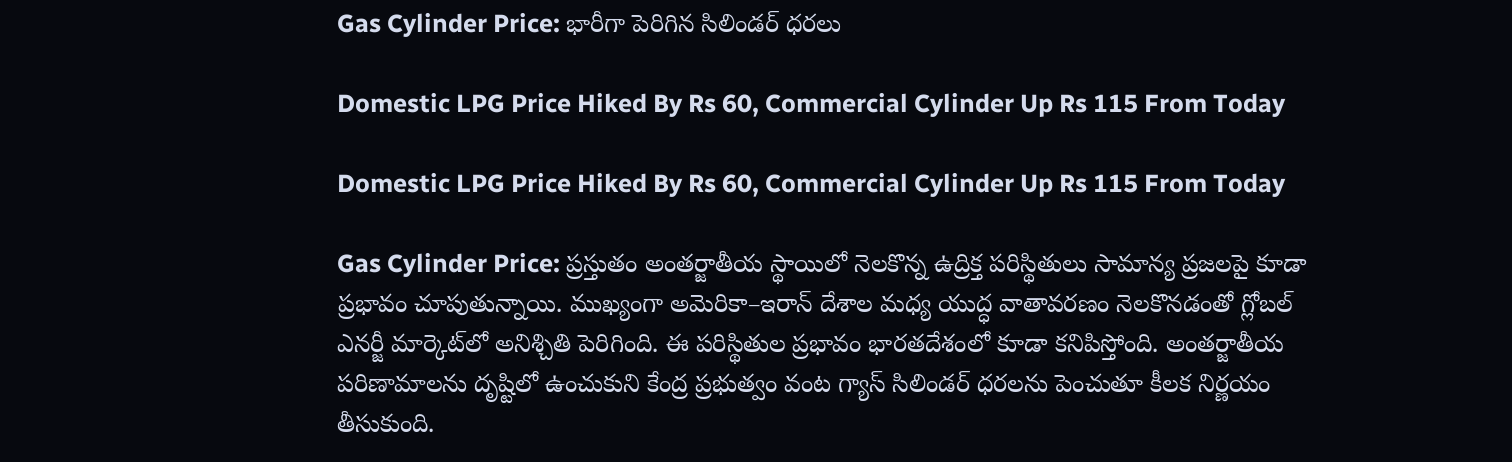Gas Cylinder Price: భారీగా పెరిగిన సిలిండర్ ధరలు

Domestic LPG Price Hiked By Rs 60, Commercial Cylinder Up Rs 115 From Today

Domestic LPG Price Hiked By Rs 60, Commercial Cylinder Up Rs 115 From Today

Gas Cylinder Price: ప్రస్తుతం అంతర్జాతీయ స్థాయిలో నెలకొన్న ఉద్రిక్త పరిస్థితులు సామాన్య ప్రజలపై కూడా ప్రభావం చూపుతున్నాయి. ముఖ్యంగా అమెరికా–ఇరాన్ దేశాల మధ్య యుద్ధ వాతావరణం నెలకొనడంతో గ్లోబల్ ఎనర్జీ మార్కెట్‌లో అనిశ్చితి పెరిగింది. ఈ పరిస్థితుల ప్రభావం భారతదేశంలో కూడా కనిపిస్తోంది. అంతర్జాతీయ పరిణామాలను దృష్టిలో ఉంచుకుని కేంద్ర ప్రభుత్వం వంట గ్యాస్ సిలిండర్ ధరలను పెంచుతూ కీలక నిర్ణయం తీసుకుంది.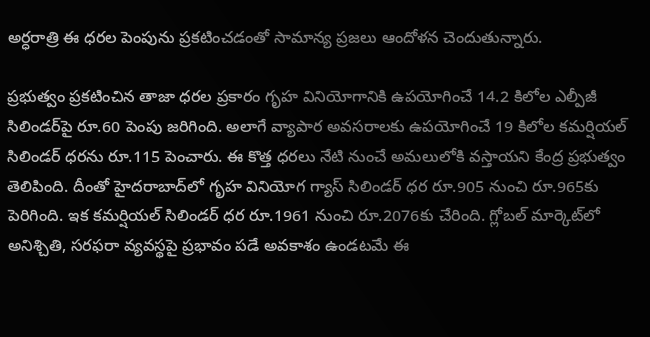అర్ధరాత్రి ఈ ధరల పెంపును ప్రకటించడంతో సామాన్య ప్రజలు ఆందోళన చెందుతున్నారు.

ప్రభుత్వం ప్రకటించిన తాజా ధరల ప్రకారం గృహ వినియోగానికి ఉపయోగించే 14.2 కిలోల ఎల్పీజీ సిలిండర్‌పై రూ.60 పెంపు జరిగింది. అలాగే వ్యాపార అవసరాలకు ఉపయోగించే 19 కిలోల కమర్షియల్ సిలిండర్ ధరను రూ.115 పెంచారు. ఈ కొత్త ధరలు నేటి నుంచే అమలులోకి వస్తాయని కేంద్ర ప్రభుత్వం తెలిపింది. దీంతో హైదరాబాద్‌లో గృహ వినియోగ గ్యాస్ సిలిండర్ ధర రూ.905 నుంచి రూ.965కు పెరిగింది. ఇక కమర్షియల్ సిలిండర్ ధర రూ.1961 నుంచి రూ.2076కు చేరింది. గ్లోబల్ మార్కెట్‌లో అనిశ్చితి, సరఫరా వ్యవస్థపై ప్రభావం పడే అవకాశం ఉండటమే ఈ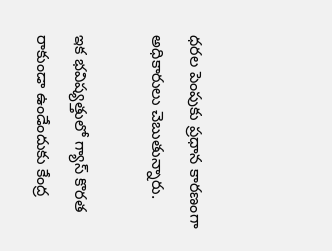ధరల పెంపుకు ప్రధాన కారణంగా అధికారులు చెబుతున్నారు.

ఇక భవిష్యత్తులో గ్యాస్ కొరత రాకుండా ఉండేందుకు కేంద్ర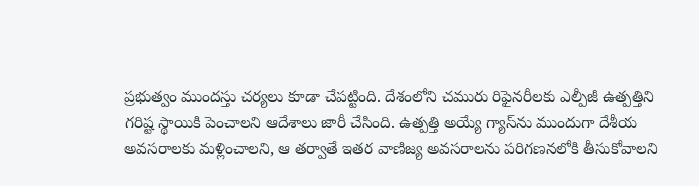ప్రభుత్వం ముందస్తు చర్యలు కూడా చేపట్టింది. దేశంలోని చమురు రిఫైనరీలకు ఎల్పీజీ ఉత్పత్తిని గరిష్ట స్థాయికి పెంచాలని ఆదేశాలు జారీ చేసింది. ఉత్పత్తి అయ్యే గ్యాస్‌ను ముందుగా దేశీయ అవసరాలకు మళ్లించాలని, ఆ తర్వాతే ఇతర వాణిజ్య అవసరాలను పరిగణనలోకి తీసుకోవాలని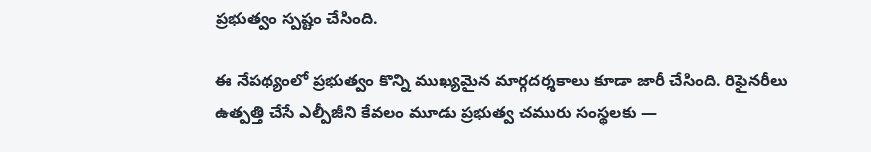ప్రభుత్వం స్పష్టం చేసింది.

ఈ నేపథ్యంలో ప్రభుత్వం కొన్ని ముఖ్యమైన మార్గదర్శకాలు కూడా జారీ చేసింది. రిఫైనరీలు ఉత్పత్తి చేసే ఎల్పీజీని కేవలం మూడు ప్రభుత్వ చమురు సంస్థలకు —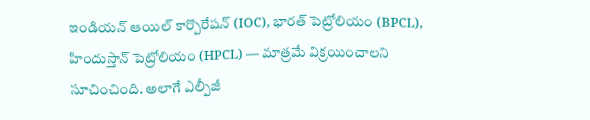ఇండియన్ ఆయిల్ కార్పొరేషన్ (IOC), భారత్ పెట్రోలియం (BPCL), హిందుస్తాన్ పెట్రోలియం (HPCL) — మాత్రమే విక్రయించాలని సూచించింది. అలాగే ఎల్పీజీ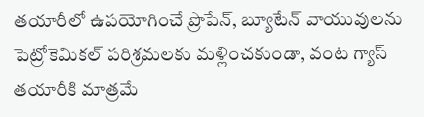తయారీలో ఉపయోగించే ప్రొపేన్, బ్యూటేన్ వాయువులను పెట్రోకెమికల్ పరిశ్రమలకు మళ్లించకుండా, వంట గ్యాస్ తయారీకి మాత్రమే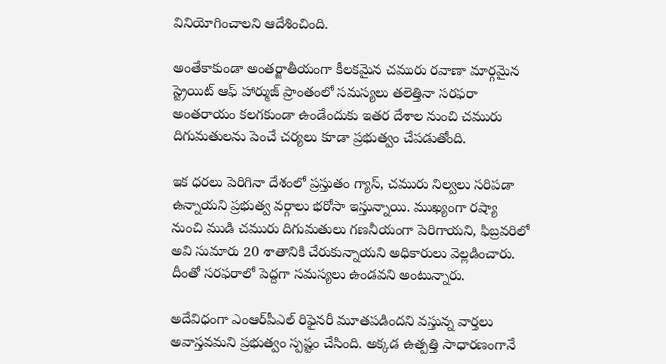వినియోగించాలని ఆదేశించింది.

అంతేకాకుండా అంతర్జాతీయంగా కీలకమైన చమురు రవాణా మార్గమైన స్ట్రెయిట్ ఆఫ్ హార్ముజ్ ప్రాంతంలో సమస్యలు తలెత్తినా సరఫరా అంతరాయం కలగకుండా ఉండేందుకు ఇతర దేశాల నుంచి చమురు దిగుమతులను పెంచే చర్యలు కూడా ప్రభుత్వం చేపడుతోంది.

ఇక ధరలు పెరిగినా దేశంలో ప్రస్తుతం గ్యాస్, చమురు నిల్వలు సరిపడా ఉన్నాయని ప్రభుత్వ వర్గాలు భరోసా ఇస్తున్నాయి. ముఖ్యంగా రష్యా నుంచి ముడి చమురు దిగుమతులు గణనీయంగా పెరిగాయని, ఫిబ్రవరిలో అవి సుమారు 20 శాతానికి చేరుకున్నాయని అధికారులు వెల్లడించారు. దీంతో సరఫరాలో పెద్దగా సమస్యలు ఉండవని అంటున్నారు.

అదేవిధంగా ఎంఆర్‌పీఎల్ రిఫైనరీ మూతపడిందని వస్తున్న వార్తలు అవాస్తవమని ప్రభుత్వం స్పష్టం చేసింది. అక్కడ ఉత్పత్తి సాధారణంగానే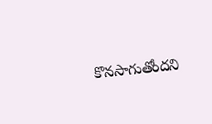కొనసాగుతోందని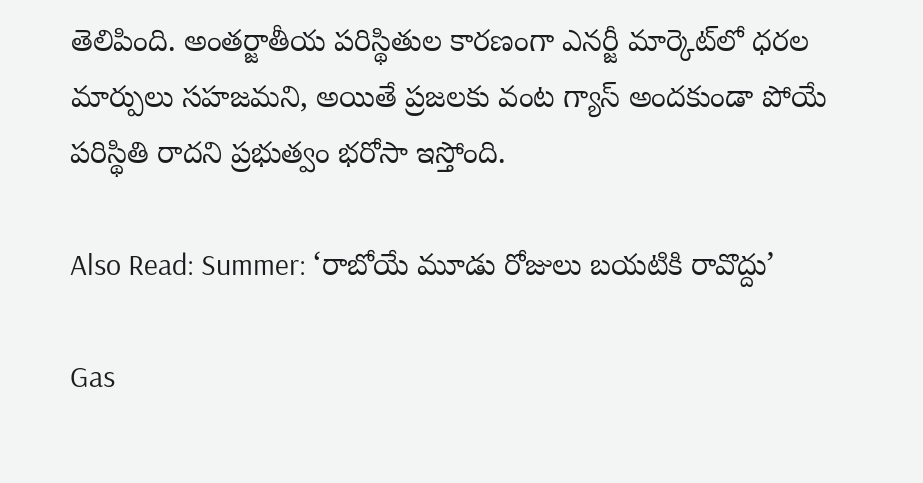తెలిపింది. అంతర్జాతీయ పరిస్థితుల కారణంగా ఎనర్జీ మార్కెట్‌లో ధరల మార్పులు సహజమని, అయితే ప్రజలకు వంట గ్యాస్ అందకుండా పోయే పరిస్థితి రాదని ప్రభుత్వం భరోసా ఇస్తోంది.

Also Read: Summer: ‘రాబోయే మూడు రోజులు బయటికి రావొద్దు’

Gas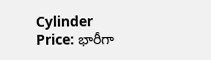Cylinder Price: భారీగా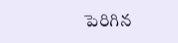పెరిగిన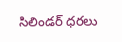సిలిండర్ ధరలు